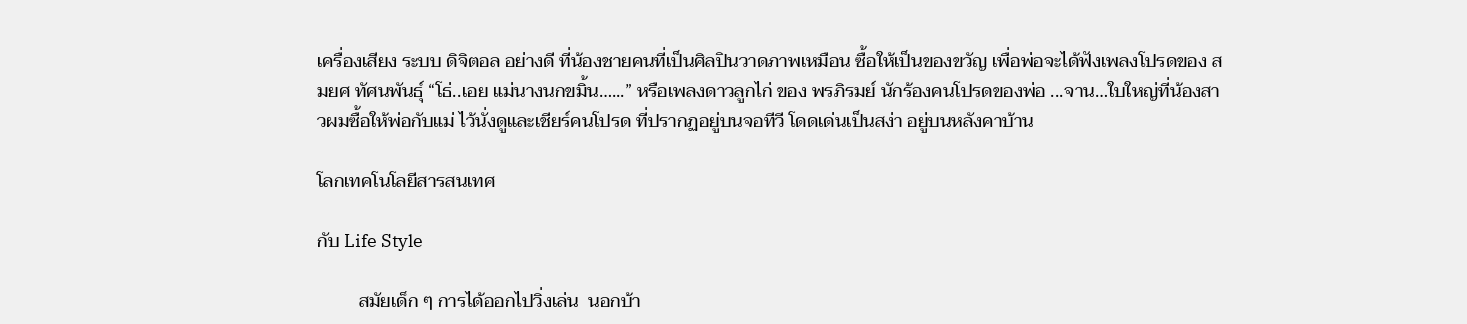เครื่องเสียง ระบบ ดิจิตอล อย่างดี ที่น้องชายคนที่เป็นศิลปินวาดภาพเหมือน ซื้อให้เป็นของขวัญ เพื่อพ่อจะได้ฟังเพลงโปรดของ สมยศ ทัศนพันธุ์ “โธ่..เอย แม่นางนกขมิ้น…...” หรือเพลงดาวลูกไก่ ของ พรภิรมย์ นักร้องคนโปรดของพ่อ ...จาน…ใบใหญ่ที่น้องสาวผมซื้อให้พ่อกับแม่ ไว้นั่งดูและเชียร์คนโปรด ที่ปรากฏอยู่บนจอทีวี โดดเด่นเป็นสง่า อยู่บนหลังคาบ้าน

โลกเทคโนโลยีสารสนเทศ

กับ Life Style

         สมัยเด็ก ๆ การได้ออกไปวิ่งเล่น  นอกบ้า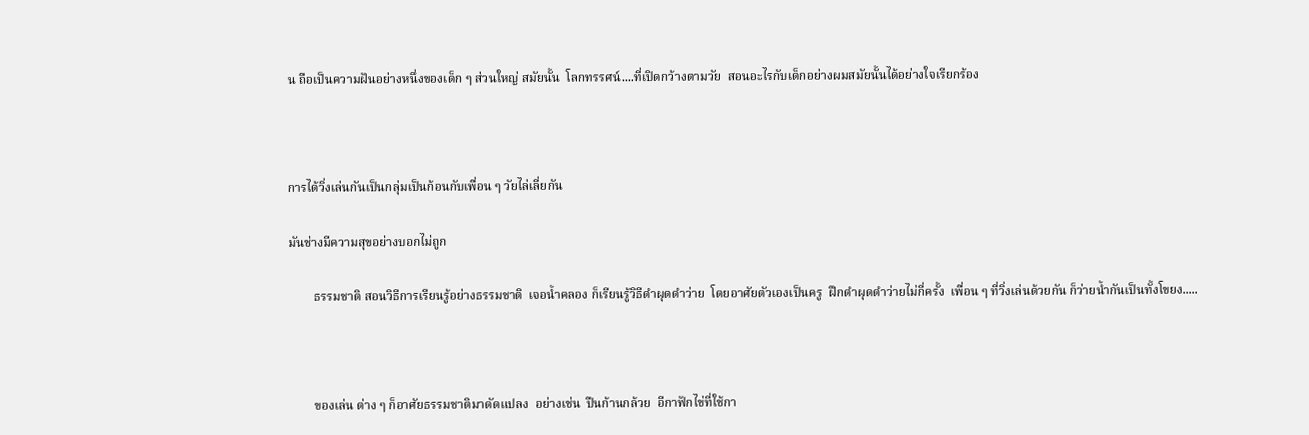น ถือเป็นความฝันอย่างหนึ่งของเด็ก ๆ ส่วนใหญ่ สมัยนั้น  โลกทรรศน์....ที่เปิดกว้างตามวัย  สอนอะไรกับเด็กอย่างผมสมัยนั้นได้อย่างใจเรียกร้อง



การได้วิ่งเล่นกันเป็นกลุ่มเป็นก้อนกับเพื่อน ๆ วัยไล่เลี่ยกัน

มันช่างมีความสุขอย่างบอกไม่ถูก

        ธรรมชาติ สอนวิธีการเรียนรู้อย่างธรรมชาติ  เจอน้ำคลอง ก็เรียนรู้วิธีดำผุดดำว่าย  โดยอาศัยตัวเองเป็นครู  ฝึกดำผุดดำว่ายไม่กี่ครั้ง  เพื่อน ๆ ที่วิ่งเล่นด้วยกัน ก็ว่ายน้ำกันเป็นทั้งโขยง.....



        ของเล่น ต่าง ๆ ก็อาศัยธรรมชาติมาดัดแปลง  อย่างเช่น  ปืนก้านกล้วย  อีกาฟักไข่ที่ใช้กา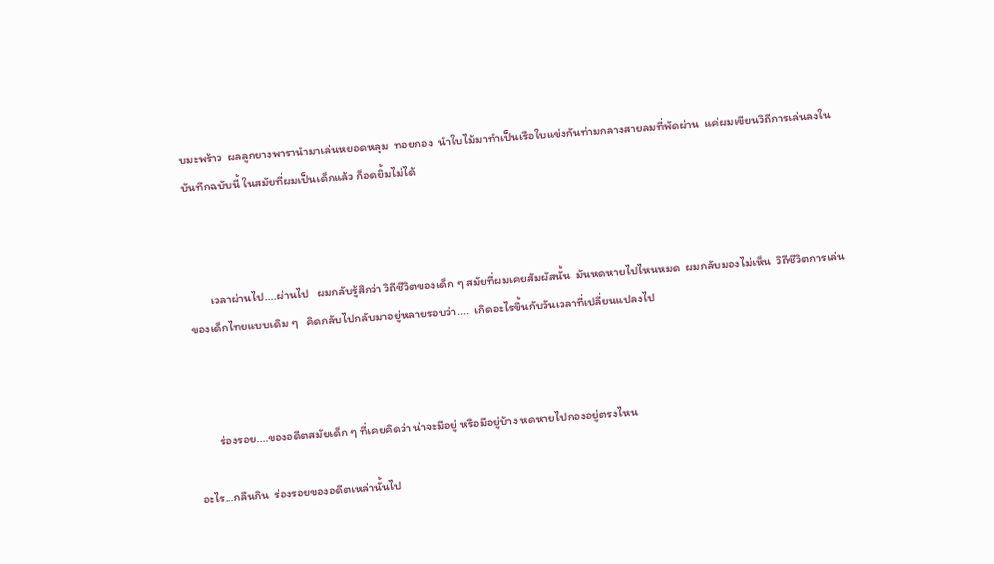บมะพร้าว  ผลลูกยางพารานำมาเล่นหยอดหลุม  ทอยกอง  นำใบไม้มาทำเป็นเรือใบแข่งกันท่ามกลางสายลมที่พัดผ่าน  แค่ผมเขียนวิถีการเล่นลงในบันทึกฉบับนี้ ในสมัยที่ผมเป็นเด็กแล้ว ก็อดยิ้มไม่ได้



        เวลาผ่านไป....ผ่านไป   ผมกลับรู้สึกว่า วิถีชีวิตของเด็ก ๆ สมัยที่ผมเคยสัมผัสนั้น  มันหดหายไปไหนหมด  ผมกลับมองไม่เห็น  วิถีชีวิตการเล่นของเด็กไทยแบบเดิม ๆ   คิดกลับไปกลับมาอยู่หลายรอบว่า....  เกิดอะไรขึ้นกับวันเวลาที่เปลี่ยนแปลงไป



        ร่องรอย....ของอดีตสมัยเด็ก ๆ ที่เคยคิดว่า น่าจะมีอยู่ หรือมีอยู่บ้าง หดหายไปกองอยู่ตรงไหน

อะไร...กลืนกิน  ร่องรอยของอดีตเหล่านั้นไป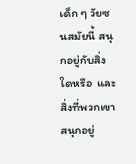เด็ก ๆ วัยซนสมัยนี้ สนุกอยู่กับสิ่งใดหรือ  และสิ่งที่พวกเขาสนุกอยู่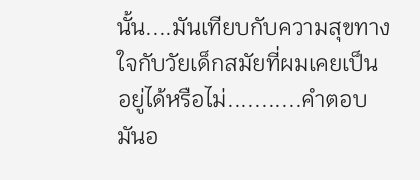นั้น....มันเทียบกับความสุขทางใจกับวัยเด็กสมัยที่ผมเคยเป็นอยู่ได้หรือไม่...........คำตอบมันอ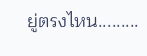ยู่ตรงไหน.........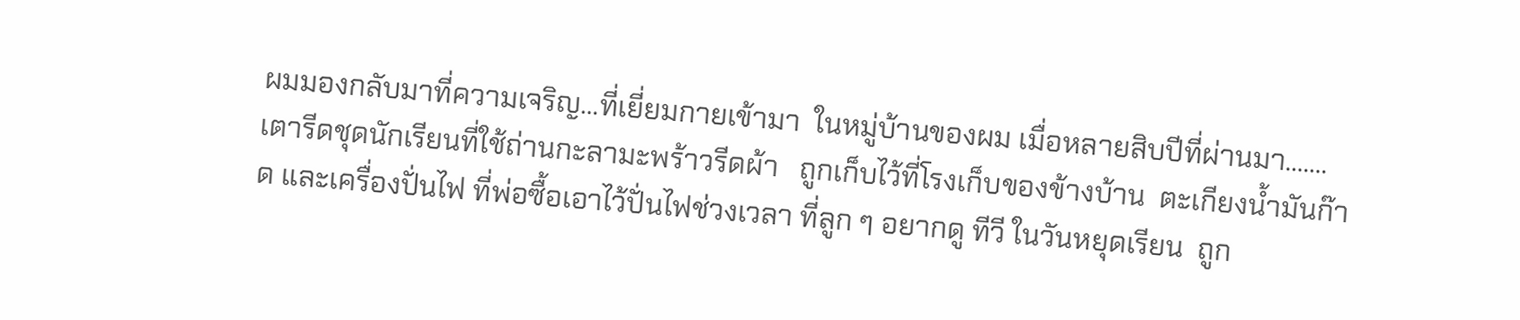ผมมองกลับมาที่ความเจริญ...ที่เยี่ยมกายเข้ามา  ในหมู่บ้านของผม เมื่อหลายสิบปีที่ผ่านมา.......เตารีดชุดนักเรียนที่ใช้ถ่านกะลามะพร้าวรีดผ้า   ถูกเก็บไว้ที่โรงเก็บของข้างบ้าน  ตะเกียงน้ำมันก๊าด และเครื่องปั่นไฟ ที่พ่อซื้อเอาไว้ปั่นไฟช่วงเวลา ที่ลูก ๆ อยากดู ทีวี ในวันหยุดเรียน  ถูก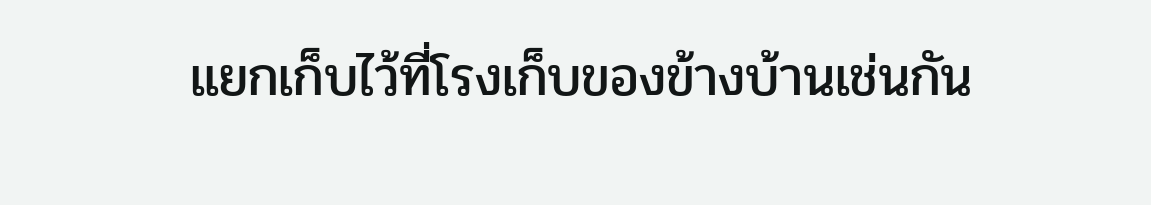แยกเก็บไว้ที่โรงเก็บของข้างบ้านเช่นกัน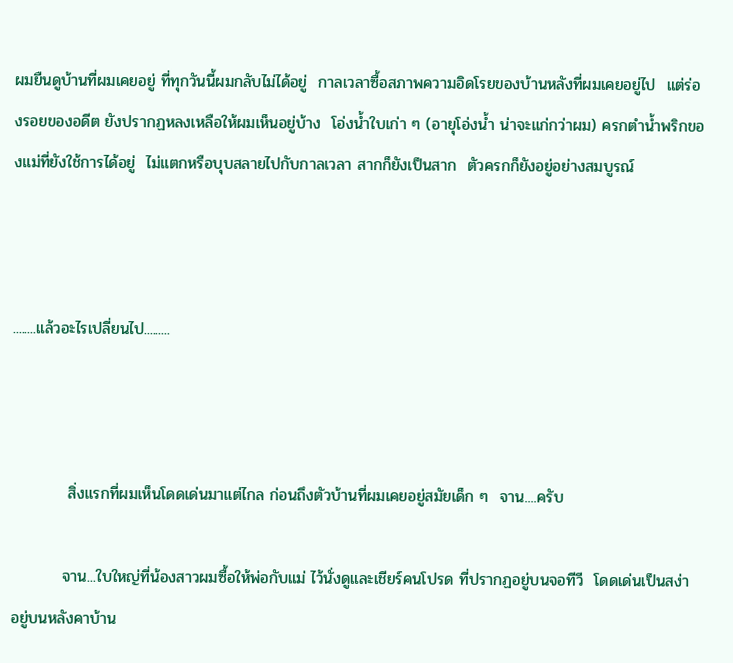ผมยืนดูบ้านที่ผมเคยอยู่ ที่ทุกวันนี้ผมกลับไม่ได้อยู่  กาลเวลาซื้อสภาพความอิดโรยของบ้านหลังที่ผมเคยอยู่ไป  แต่ร่องรอยของอดีต ยังปรากฏหลงเหลือให้ผมเห็นอยู่บ้าง  โอ่งน้ำใบเก่า ๆ (อายุโอ่งน้ำ น่าจะแก่กว่าผม) ครกตำน้ำพริกของแม่ที่ยังใช้การได้อยู่  ไม่แตกหรือบุบสลายไปกับกาลเวลา สากก็ยังเป็นสาก  ตัวครกก็ยังอยู่อย่างสมบูรณ์



........แล้วอะไรเปลี่ยนไป.........



          สิ่งแรกที่ผมเห็นโดดเด่นมาแต่ไกล ก่อนถึงตัวบ้านที่ผมเคยอยู่สมัยเด็ก ๆ  จาน....ครับ

         จาน...ใบใหญ่ที่น้องสาวผมซื้อให้พ่อกับแม่ ไว้นั่งดูและเชียร์คนโปรด ที่ปรากฏอยู่บนจอทีวี  โดดเด่นเป็นสง่า อยู่บนหลังคาบ้าน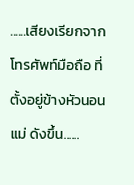......เสียงเรียกจากโทรศัพท์มือถือ ที่ตั้งอยู่ข้างหัวนอนแม่ ดังขึ้น......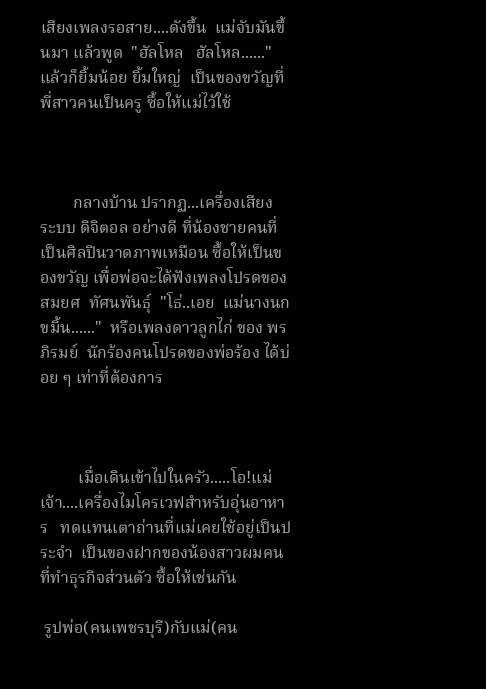เสียงเพลงรอสาย....ดังขึ้น  แม่จับมันขึ้นมา แล้วพูด  "ฮัลโหล   ฮัลโหล......"  แล้วก็ยิ้มน้อย ยิ้มใหญ่  เป็นของขวัญที่พี่สาวคนเป็นครู ซื้อให้แม่ไว้ใช้



        กลางบ้าน ปรากฏ...เครื่องเสียง ระบบ ดิจิตอล อย่างดี ที่น้องชายคนที่เป็นศิลปินวาดภาพเหมือน ซื้อให้เป็นของขวัญ เพื่อพ่อจะได้ฟังเพลงโปรดของ สมยศ  ทัศนพันธุ์  "โธ่..เอย  แม่นางนกขมิ้น......"  หรือเพลงดาวลูกไก่ ของ พรภิรมย์  นักร้องคนโปรดของพ่อร้อง ได้บ่อย ๆ เท่าที่ต้องการ



         เมื่อเดินเข้าไปในครัว.....โอ!แม่เจ้า....เครื่องไมโครเวฟสำหรับอุ่นอาหาร   ทดแทนเตาถ่านที่แม่เคยใช้อยู่เป็นประจำ  เป็นของฝากของน้องสาวผมคนที่ทำธุรกิจส่วนตัว ซื้อให้เช่นกัน

 รูปพ่อ(คนเพชรบุรี)กับแม่(คน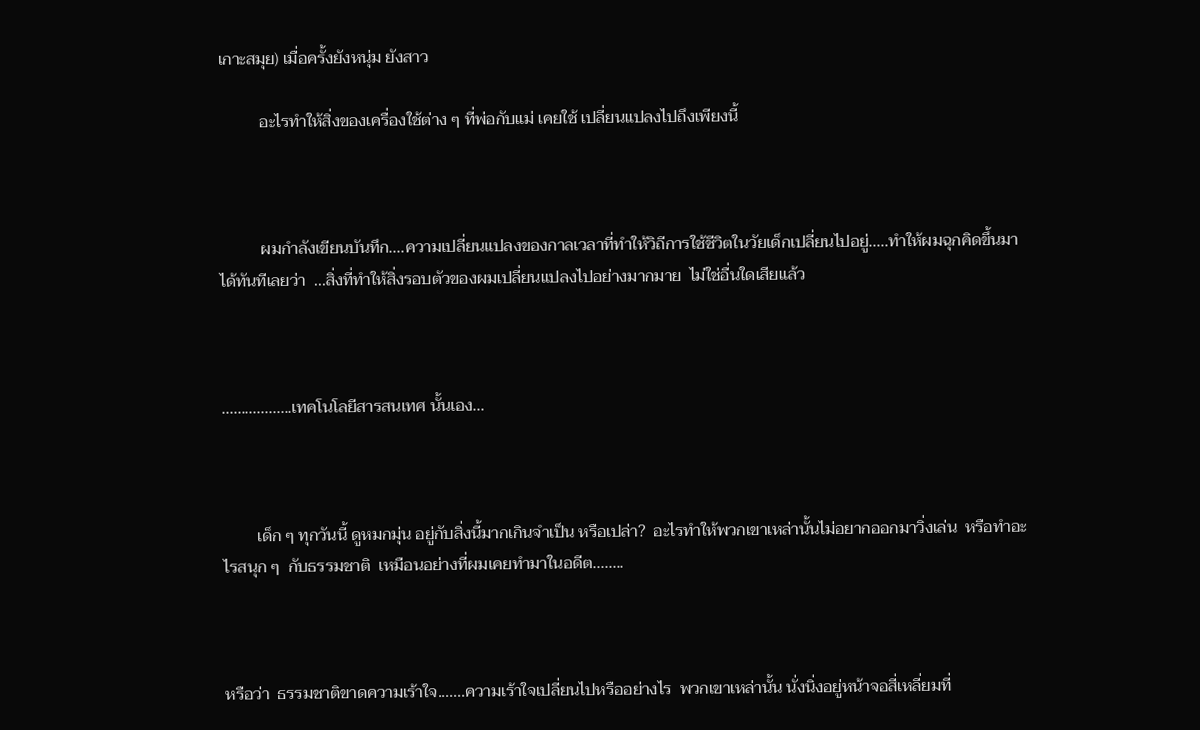เกาะสมุย) เมื่อครั้งยังหนุ่ม ยังสาว

          อะไรทำให้สิ่งของเครื่องใช้ต่าง ๆ ที่พ่อกับแม่ เคยใช้ เปลี่ยนแปลงไปถึงเพียงนี้



          ผมกำลังเขียนบันทึก....ความเปลี่ยนแปลงของกาลเวลาที่ทำให้วิถีการใช้ชีวิตในวัยเด็กเปลี่ยนไปอยู่.....ทำให้ผมฉุกคิดขึ้นมาได้ทันทีเลยว่า  ...สิ่งที่ทำให้สิ่งรอบตัวของผมเปลี่ยนแปลงไปอย่างมากมาย  ไม่ใช่อื่นใดเสียแล้ว



..................เทคโนโลยีสารสนเทศ นั้นเอง...



        เด็ก ๆ ทุกวันนี้ ดูหมกมุ่น อยู่กับสิ่งนี้มากเกินจำเป็น หรือเปล่า?  อะไรทำให้พวกเขาเหล่านั้นไม่อยากออกมาวิ่งเล่น  หรือทำอะไรสนุก ๆ  กับธรรมชาติ  เหมือนอย่างที่ผมเคยทำมาในอดีต........



หรือว่า  ธรรมชาติขาดความเร้าใจ.......ความเร้าใจเปลี่ยนไปหรืออย่างไร  พวกเขาเหล่านั้น นั่งนิ่งอยู่หน้าจอสี่เหลี่ยมที่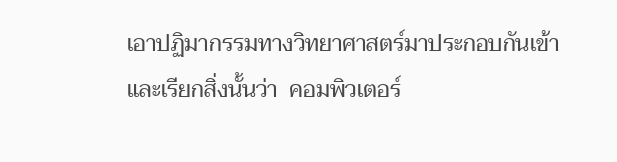เอาปฏิมากรรมทางวิทยาศาสตร์มาประกอบกันเข้า และเรียกสิ่งนั้นว่า  คอมพิวเตอร์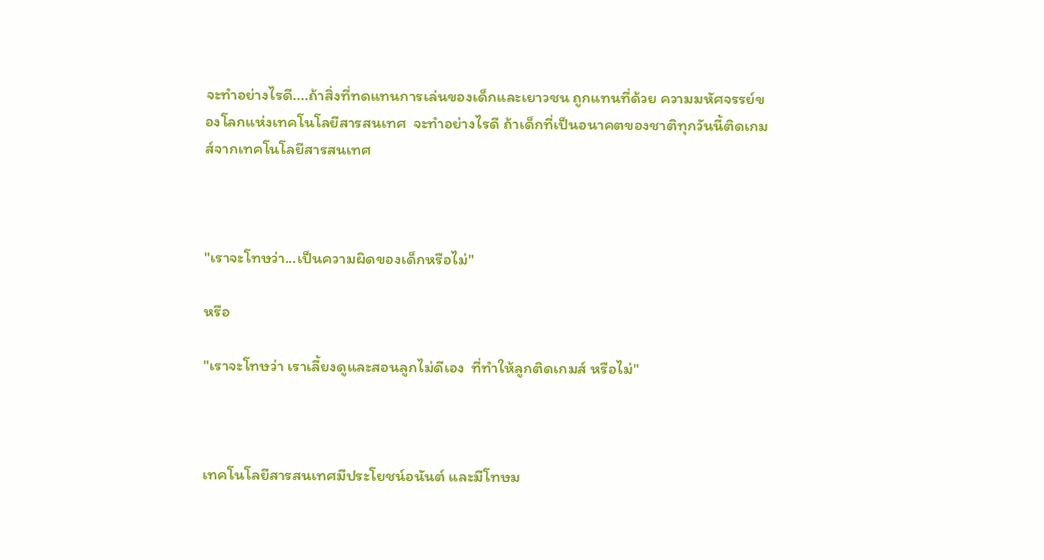จะทำอย่างไรดี....ถ้าสิ่งที่ทดแทนการเล่นของเด็กและเยาวชน ถูกแทนที่ด้วย ความมหัศจรรย์ของโลกแห่งเทคโนโลยีสารสนเทศ  จะทำอย่างไรดี ถ้าเด็กที่เป็นอนาคตของชาติทุกวันนี้ติดเกมส์จากเทคโนโลยีสารสนเทศ



"เราจะโทษว่า...เป็นความผิดของเด็กหรือไม่"

หรือ

"เราจะโทษว่า เราเลี้ยงดูและสอนลูกไม่ดีเอง  ที่ทำให้ลูกติดเกมส์ หรือไม่"



เทคโนโลยีสารสนเทศมีประโยชน์อนันต์ และมีโทษม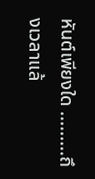หันต์เพียงใด .........ถึงเวลาแล้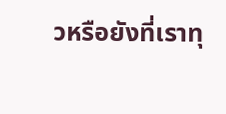วหรือยังที่เราทุ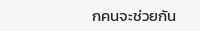กคนจะช่วยกัน